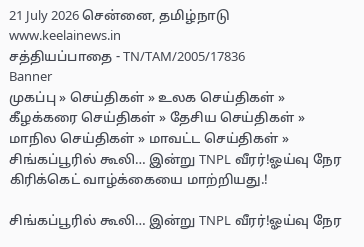21 July 2026 சென்னை, தமிழ்நாடு
www.keelainews.in
சத்தியப்பாதை - TN/TAM/2005/17836
Banner
முகப்பு » செய்திகள் » உலக செய்திகள் » கீழக்கரை செய்திகள் » தேசிய செய்திகள் » மாநில செய்திகள் » மாவட்ட செய்திகள் » சிங்கப்பூரில் கூலி… இன்று TNPL வீரர்!ஓய்வு நேர கிரிக்கெட் வாழ்க்கையை மாற்றியது.!

சிங்கப்பூரில் கூலி… இன்று TNPL வீரர்!ஓய்வு நேர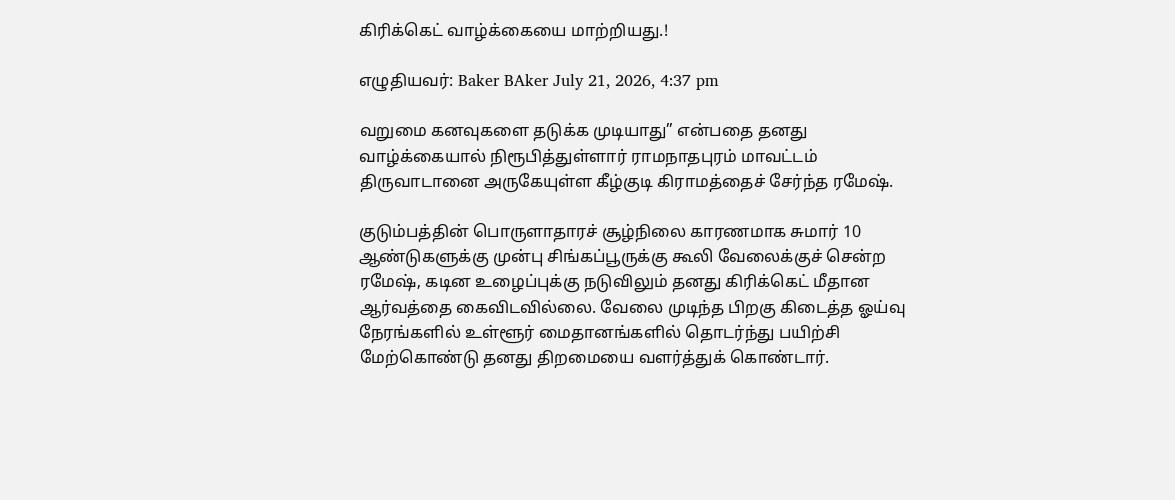கிரிக்கெட் வாழ்க்கையை மாற்றியது.!

எழுதியவர்: Baker BAker July 21, 2026, 4:37 pm

வறுமை கனவுகளை தடுக்க முடியாது” என்பதை தனது வாழ்க்கையால் நிரூபித்துள்ளார் ராமநாதபுரம் மாவட்டம் திருவாடானை அருகேயுள்ள கீழ்குடி கிராமத்தைச் சேர்ந்த ரமேஷ்.

குடும்பத்தின் பொருளாதாரச் சூழ்நிலை காரணமாக சுமார் 10 ஆண்டுகளுக்கு முன்பு சிங்கப்பூருக்கு கூலி வேலைக்குச் சென்ற ரமேஷ், கடின உழைப்புக்கு நடுவிலும் தனது கிரிக்கெட் மீதான ஆர்வத்தை கைவிடவில்லை. வேலை முடிந்த பிறகு கிடைத்த ஓய்வு நேரங்களில் உள்ளூர் மைதானங்களில் தொடர்ந்து பயிற்சி மேற்கொண்டு தனது திறமையை வளர்த்துக் கொண்டார்.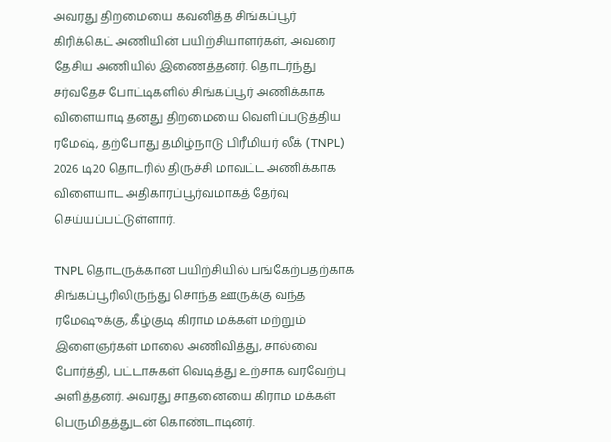அவரது திறமையை கவனித்த சிங்கப்பூர் கிரிக்கெட் அணியின் பயிற்சியாளர்கள், அவரை தேசிய அணியில் இணைத்தனர். தொடர்ந்து சர்வதேச போட்டிகளில் சிங்கப்பூர் அணிக்காக விளையாடி தனது திறமையை வெளிப்படுத்திய ரமேஷ், தற்போது தமிழ்நாடு பிரீமியர் லீக் (TNPL) 2026 டி20 தொடரில் திருச்சி மாவட்ட அணிக்காக விளையாட அதிகாரப்பூர்வமாகத் தேர்வு செய்யப்பட்டுள்ளார்.

TNPL தொடருக்கான பயிற்சியில் பங்கேற்பதற்காக சிங்கப்பூரிலிருந்து சொந்த ஊருக்கு வந்த ரமேஷுக்கு, கீழ்குடி கிராம மக்கள் மற்றும் இளைஞர்கள் மாலை அணிவித்து, சால்வை போர்த்தி, பட்டாசுகள் வெடித்து உற்சாக வரவேற்பு அளித்தனர். அவரது சாதனையை கிராம மக்கள் பெருமிதத்துடன் கொண்டாடினர்.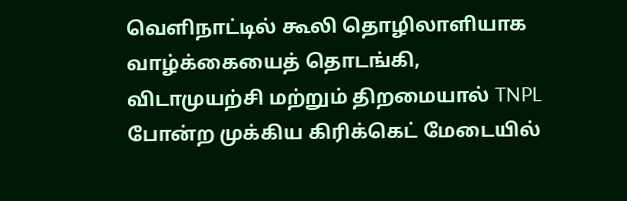வெளிநாட்டில் கூலி தொழிலாளியாக வாழ்க்கையைத் தொடங்கி, விடாமுயற்சி மற்றும் திறமையால் TNPL போன்ற முக்கிய கிரிக்கெட் மேடையில்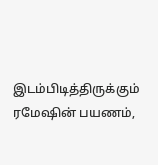இடம்பிடித்திருக்கும் ரமேஷின் பயணம்,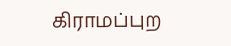கிராமப்புற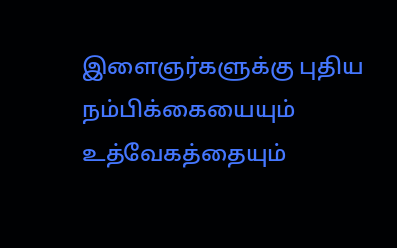இளைஞர்களுக்கு புதிய நம்பிக்கையையும் உத்வேகத்தையும்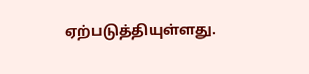ஏற்படுத்தியுள்ளது.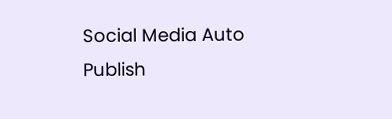Social Media Auto Publish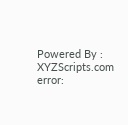Powered By : XYZScripts.com
error: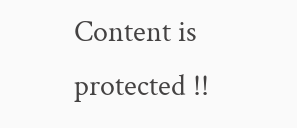Content is protected !!